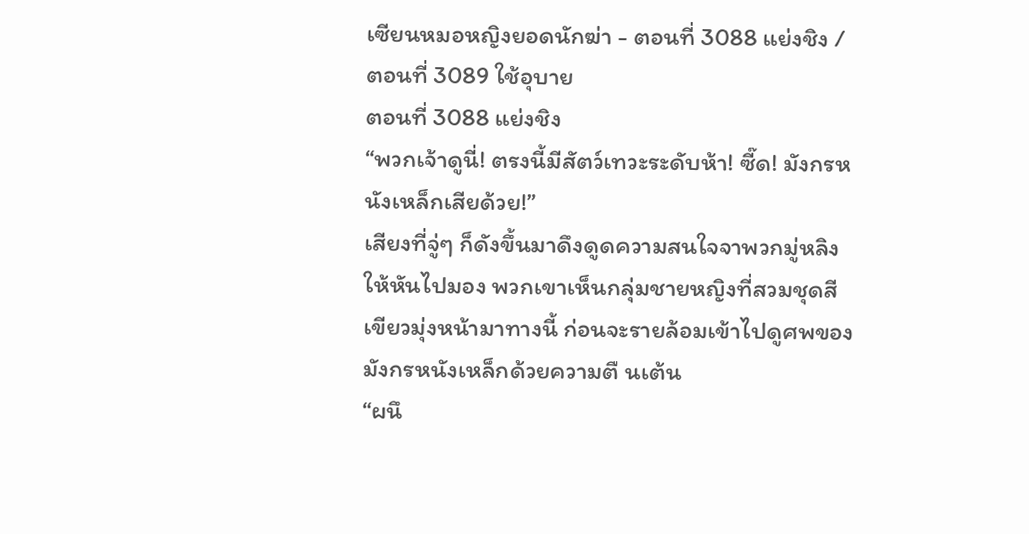เซียนหมอหญิงยอดนักฆ่า - ตอนที่ 3088 แย่งชิง / ตอนที่ 3089 ใช้อุบาย
ตอนที่ 3088 แย่งชิง
“พวกเจ้าดูนี่! ตรงนี้มีสัตว์เทวะระดับห้า! ซี๊ด! มังกรหนังเหล็กเสียด้วย!”
เสียงที่จู่ๆ ก็ดังขึ้นมาดึงดูดความสนใจจาพวกมู่หลิงให้หันไปมอง พวกเขาเห็นกลุ่มชายหญิงที่สวมชุดสีเขียวมุ่งหน้ามาทางนี้ ก่อนจะรายล้อมเข้าไปดูศพของมังกรหนังเหล็กด้วยความตื นเต้น
“ผนึ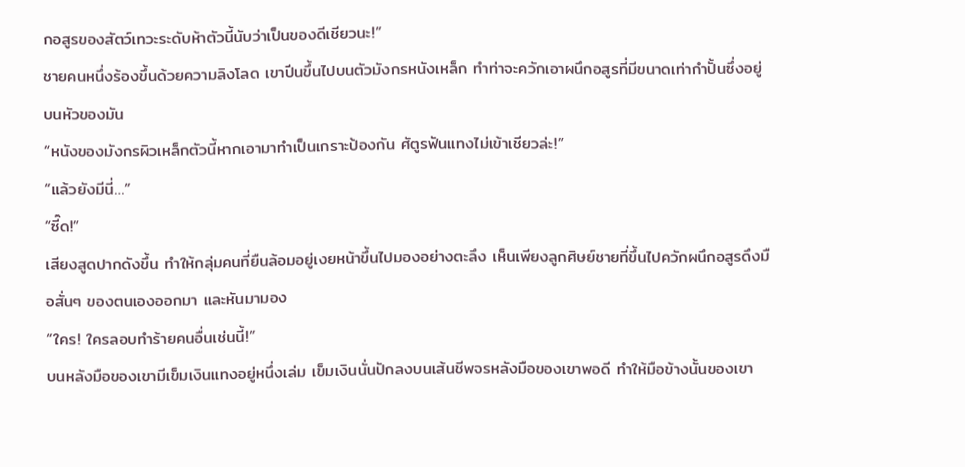กอสูรของสัตว์เทวะระดับห้าตัวนี้นับว่าเป็นของดีเชียวนะ!”
ชายคนหนึ่งร้องขึ้นด้วยความลิงโลด เขาปีนขึ้นไปบนตัวมังกรหนังเหล็ก ทำท่าจะควักเอาผนึกอสูรที่มีขนาดเท่ากำปั้นซึ่งอยู่บนหัวของมัน
“หนังของมังกรผิวเหล็กตัวนี้หากเอามาทำเป็นเกราะป้องกัน ศัตูรฟันแทงไม่เข้าเชียวล่ะ!”
“แล้วยังมีนี่…”
“ซี๊ด!”
เสียงสูดปากดังขึ้น ทำให้กลุ่มคนที่ยืนล้อมอยู่เงยหน้าขึ้นไปมองอย่างตะลึง เห็นเพียงลูกศิษย์ชายที่ขึ้นไปควักผนึกอสูรดึงมือสั่นๆ ของตนเองออกมา และหันมามอง
“ใคร! ใครลอบทำร้ายคนอื่นเช่นนี้!”
บนหลังมือของเขามีเข็มเงินแทงอยู่หนึ่งเล่ม เข็มเงินนั่นปักลงบนเส้นชีพจรหลังมือของเขาพอดี ทำให้มือข้างนั้นของเขา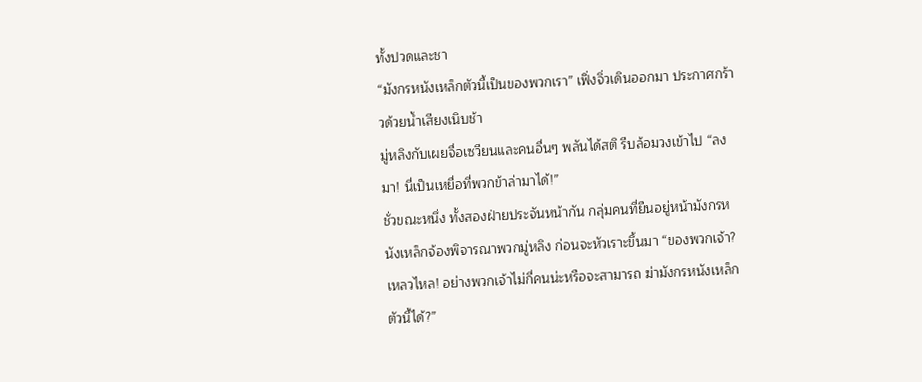ทั้งปวดและชา
“มังกรหนังเหล็กตัวนี้เป็นของพวกเรา” เฟิ่งจิ่วเดินออกมา ประกาศกร้าวด้วยน้ำเสียงเนิบช้า
มู่หลิงกับเผยจื่อเซวียนและคนอื่นๆ พลันได้สติ รีบล้อมวงเข้าไป “ลงมา! นี่เป็นเหยื่อที่พวกข้าล่ามาได้!”
ชั่วขณะหนึ่ง ทั้งสองฝ่ายประจันหน้ากัน กลุ่มคนที่ยืนอยู่หน้ามังกรหนังเหล็กจ้องพิจารณาพวกมู่หลิง ก่อนจะหัวเราะขึ้นมา “ของพวกเจ้า? เหลวไหล! อย่างพวกเจ้าไม่กี่คนน่ะหรือจะสามารถ ฆ่ามังกรหนังเหล็กตัวนี้ได้?”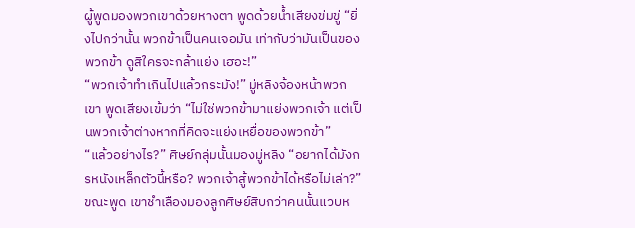ผู้พูดมองพวกเขาด้วยหางตา พูดด้วยน้ำเสียงข่มขู่ “ยิ่งไปกว่านั้น พวกข้าเป็นคนเจอมัน เท่ากับว่ามันเป็นของพวกข้า ดูสิใครจะกล้าแย่ง เฮอะ!”
“พวกเจ้าทำเกินไปแล้วกระมัง!” มู่หลิงจ้องหน้าพวกเขา พูดเสียงเข้มว่า “ไม่ใช่พวกข้ามาแย่งพวกเจ้า แต่เป็นพวกเจ้าต่างหากที่คิดจะแย่งเหยื่อของพวกข้า”
“แล้วอย่างไร?” ศิษย์กลุ่มนั้นมองมู่หลิง “อยากได้มังกรหนังเหล็กตัวนี้หรือ? พวกเจ้าสู้พวกข้าได้หรือไม่เล่า?” ขณะพูด เขาชำเลืองมองลูกศิษย์สิบกว่าคนนั้นแวบห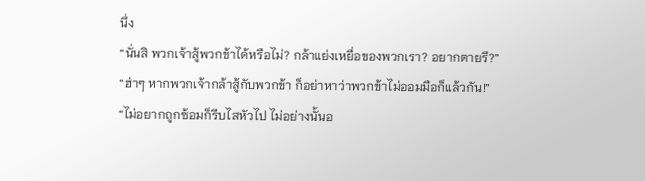นึ่ง
“นั่นสิ พวกเจ้าสู้พวกข้าได้หรือไม่? กล้าแย่งเหยื่อของพวกเรา? อยากตายรึ?”
“ฮ่าๆ หากพวกเจ้ากล้าสู้กับพวกข้า ก็อย่าหาว่าพวกข้าไม่ออมมือก็แล้วกัน!”
“ไม่อยากถูกซ้อมก็รีบไสหัวไป ไม่อย่างนั้นอ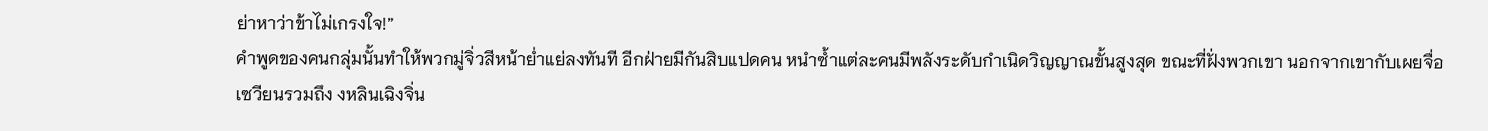ย่าหาว่าข้าไม่เกรงใจ!”
คำพูดของคนกลุ่มนั้นทำให้พวกมู่จิ่วสีหน้าย่ำแย่ลงทันที อีกฝ่ายมีกันสิบแปดคน หนำซ้ำแต่ละคนมีพลังระดับกำเนิดวิญญาณขั้นสูงสุด ขณะที่ฝั่งพวกเขา นอกจากเขากับเผยจื่อเซวียนรวมถึง งหลินเฉิงจิ่น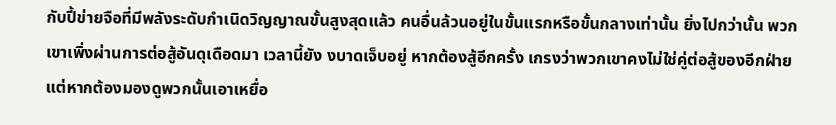กับปี้ข่ายจือที่มีพลังระดับกำเนิดวิญญาณขั้นสูงสุดแล้ว คนอื่นล้วนอยู่ในขั้นแรกหรือขั้นกลางเท่านั้น ยิ่งไปกว่านั้น พวกเขาเพิ่งผ่านการต่อสู้อันดุเดือดมา เวลานี้ยัง งบาดเจ็บอยู่ หากต้องสู้อีกครั้ง เกรงว่าพวกเขาคงไม่ใช่คู่ต่อสู้ของอีกฝ่าย
แต่หากต้องมองดูพวกนั้นเอาเหยื่อ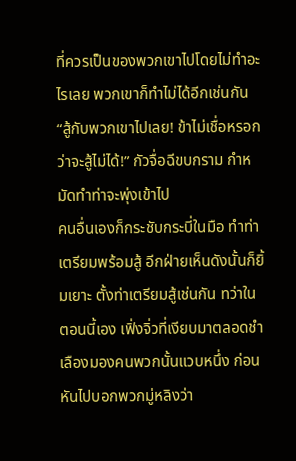ที่ควรเป็นของพวกเขาไปโดยไม่ทำอะไรเลย พวกเขาก็ทำไม่ได้อีกเช่นกัน
“สู้กับพวกเขาไปเลย! ข้าไม่เชื่อหรอกว่าจะสู้ไม่ได้!” กัวจื่อฉีขบกราม กำหมัดทำท่าจะพุ่งเข้าไป
คนอื่นเองก็กระชับกระบี่ในมือ ทำท่าเตรียมพร้อมสู้ อีกฝ่ายเห็นดังนั้นก็ยิ้มเยาะ ตั้งท่าเตรียมสู้เช่นกัน ทว่าในตอนนี้เอง เฟิ่งจิ่วที่เงียบมาตลอดชำเลืองมองคนพวกนั้นแวบหนึ่ง ก่อนหันไปบอกพวกมู่หลิงว่า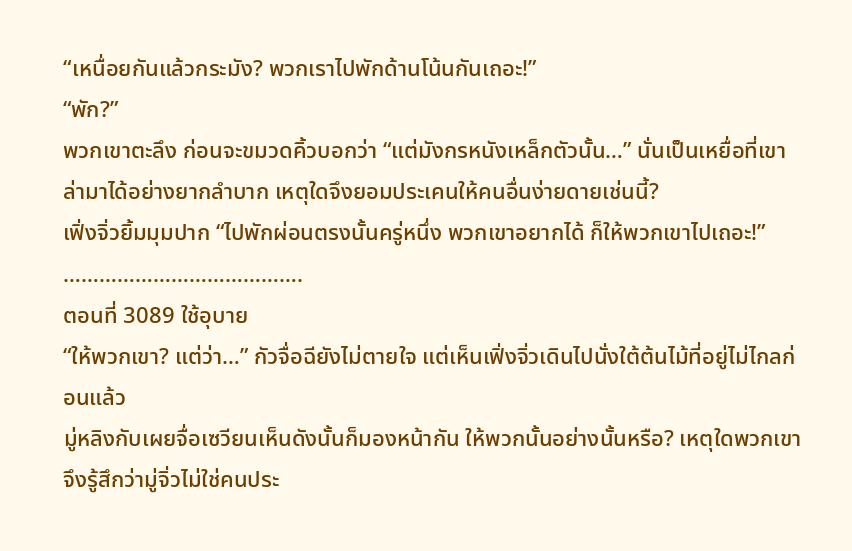“เหนื่อยกันแล้วกระมัง? พวกเราไปพักด้านโน้นกันเถอะ!”
“พัก?”
พวกเขาตะลึง ก่อนจะขมวดคิ้วบอกว่า “แต่มังกรหนังเหล็กตัวนั้น…” นั่นเป็นเหยื่อที่เขาล่ามาได้อย่างยากลำบาก เหตุใดจึงยอมประเคนให้คนอื่นง่ายดายเช่นนี้?
เฟิ่งจิ่วยิ้มมุมปาก “ไปพักผ่อนตรงนั้นครู่หนึ่ง พวกเขาอยากได้ ก็ให้พวกเขาไปเถอะ!”
………………………………….
ตอนที่ 3089 ใช้อุบาย
“ให้พวกเขา? แต่ว่า…” กัวจื่อฉียังไม่ตายใจ แต่เห็นเฟิ่งจิ่วเดินไปนั่งใต้ต้นไม้ที่อยู่ไม่ไกลก่อนแล้ว
มู่หลิงกับเผยจื่อเซวียนเห็นดังนั้นก็มองหน้ากัน ให้พวกนั้นอย่างนั้นหรือ? เหตุใดพวกเขาจึงรู้สึกว่ามู่จิ่วไม่ใช่คนประ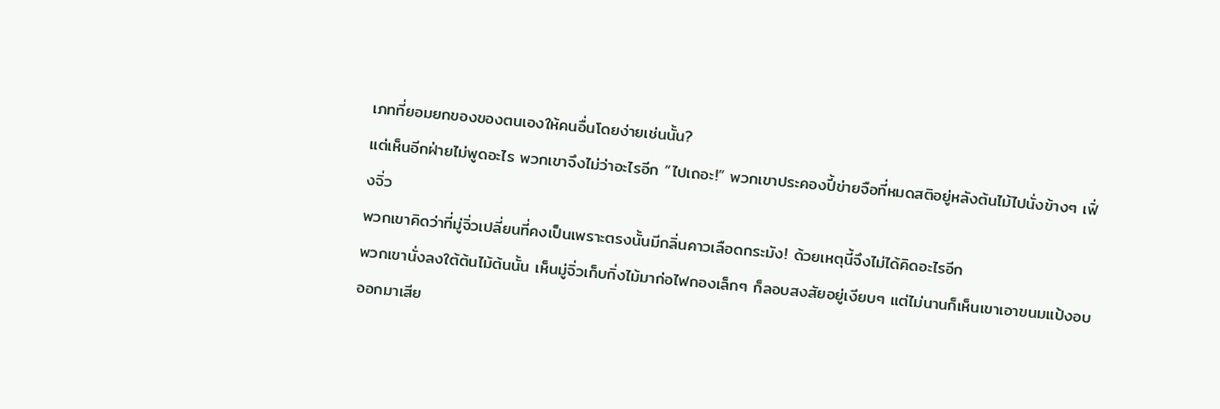เภทที่ยอมยกของของตนเองให้คนอื่นโดยง่ายเช่นนั้น?
แต่เห็นอีกฝ่ายไม่พูดอะไร พวกเขาจึงไม่ว่าอะไรอีก “ไปเถอะ!” พวกเขาประคองปี้ข่ายจือที่หมดสติอยู่หลังต้นไม้ไปนั่งข้างๆ เฟิ่งจิ่ว
พวกเขาคิดว่าที่มู่จิ่วเปลี่ยนที่คงเป็นเพราะตรงนั้นมีกลิ่นคาวเลือดกระมัง! ด้วยเหตุนี้จึงไม่ได้คิดอะไรอีก
พวกเขานั่งลงใต้ต้นไม้ต้นนั้น เห็นมู่จิ่วเก็บกิ่งไม้มาก่อไฟกองเล็กๆ ก็ลอบสงสัยอยู่เงียบๆ แต่ไม่นานก็เห็นเขาเอาขนมแป้งอบออกมาเสีย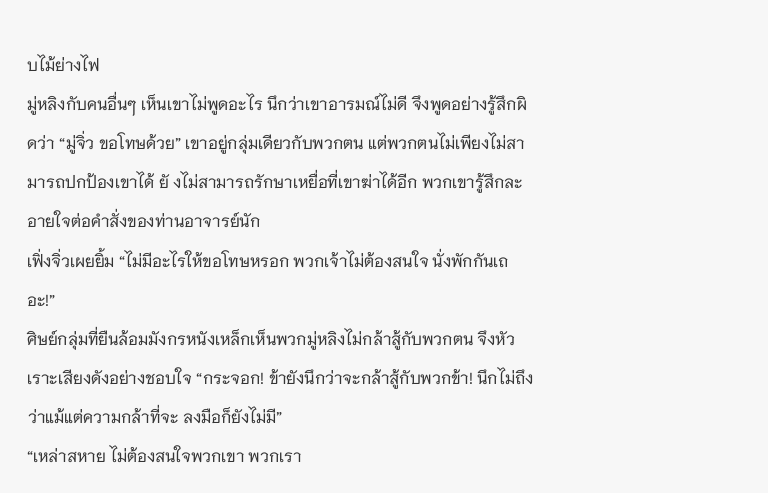บไม้ย่างไฟ
มู่หลิงกับคนอื่นๆ เห็นเขาไม่พูดอะไร นึกว่าเขาอารมณ์ไม่ดี จึงพูดอย่างรู้สึกผิดว่า “มู่จิ่ว ขอโทษด้วย” เขาอยู่กลุ่มเดียวกับพวกตน แต่พวกตนไม่เพียงไม่สามารถปกป้องเขาได้ ยั งไม่สามารถรักษาเหยื่อที่เขาฆ่าได้อีก พวกเขารู้สึกละอายใจต่อคำสั่งของท่านอาจารย์นัก
เฟิ่งจิ่วเผยยิ้ม “ไม่มีอะไรให้ขอโทษหรอก พวกเจ้าไม่ต้องสนใจ นั่งพักกันเถอะ!”
ศิษย์กลุ่มที่ยืนล้อมมังกรหนังเหล็กเห็นพวกมู่หลิงไม่กล้าสู้กับพวกตน จึงหัวเราะเสียงดังอย่างชอบใจ “กระจอก! ข้ายังนึกว่าจะกล้าสู้กับพวกข้า! นึกไม่ถึงว่าแม้แต่ความกล้าที่จะ ลงมือก็ยังไม่มี”
“เหล่าสหาย ไม่ต้องสนใจพวกเขา พวกเรา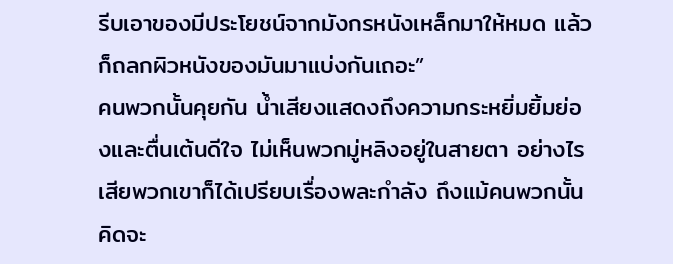รีบเอาของมีประโยชน์จากมังกรหนังเหล็กมาให้หมด แล้วก็ถลกผิวหนังของมันมาแบ่งกันเถอะ”
คนพวกนั้นคุยกัน น้ำเสียงแสดงถึงความกระหยิ่มยิ้มย่องและตื่นเต้นดีใจ ไม่เห็นพวกมู่หลิงอยู่ในสายตา อย่างไรเสียพวกเขาก็ได้เปรียบเรื่องพละกำลัง ถึงแม้คนพวกนั้นคิดจะ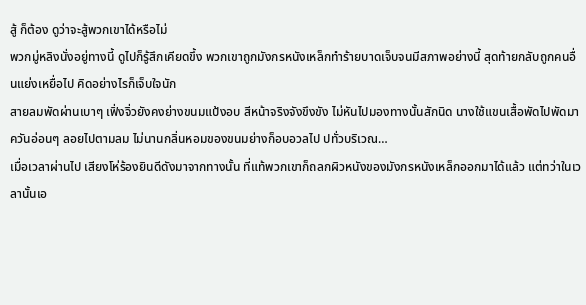สู้ ก็ต้อง ดูว่าจะสู้พวกเขาได้หรือไม่
พวกมู่หลิงนั่งอยู่ทางนี้ ดูไปก็รู้สึกเคียดขึ้ง พวกเขาถูกมังกรหนังเหล็กทำร้ายบาดเจ็บจนมีสภาพอย่างนี้ สุดท้ายกลับถูกคนอื่นแย่งเหยื่อไป คิดอย่างไรก็เจ็บใจนัก
สายลมพัดผ่านเบาๆ เฟิ่งจิ่วยังคงย่างขนมแป้งอบ สีหน้าจริงจังขึงขัง ไม่หันไปมองทางนั้นสักนิด นางใช้แขนเสื้อพัดไปพัดมา ควันอ่อนๆ ลอยไปตามลม ไม่นานกลิ่นหอมของขนมย่างก็อบอวลไป ปทั่วบริเวณ…
เมื่อเวลาผ่านไป เสียงโห่ร้องยินดีดังมาจากทางนั้น ที่แท้พวกเขาก็ถลกผิวหนังของมังกรหนังเหล็กออกมาได้แล้ว แต่ทว่าในเวลานั้นเอ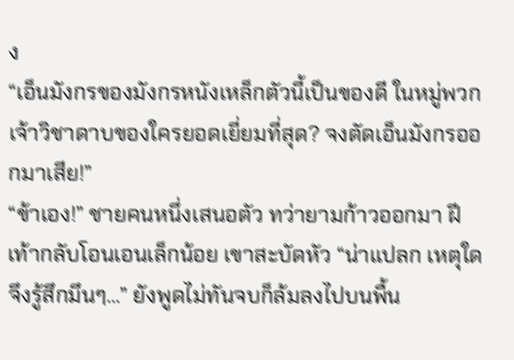ง
“เอ็นมังกรของมังกรหนังเหล็กตัวนี้เป็นของดี ในหมู่พวกเจ้าวิชาดาบของใครยอดเยี่ยมที่สุด? จงตัดเอ็นมังกรออกมาเสีย!”
“ข้าเอง!” ชายคนหนึ่งเสนอตัว ทว่ายามก้าวออกมา ฝีเท้ากลับโอนเอนเล็กน้อย เขาสะบัดหัว “น่าแปลก เหตุใดจึงรู้สึกมึนๆ…” ยังพูดไม่ทันจบก็ล้มลงไปบนพื้น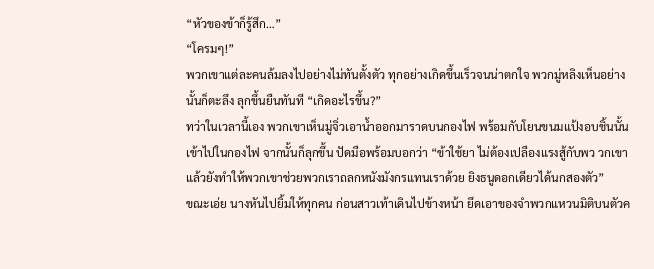“หัวของข้าก็รู้สึก…”
“โครมๆ!”
พวกเขาแต่ละคนล้มลงไปอย่างไม่ทันตั้งตัว ทุกอย่างเกิดขึ้นเร็วจนน่าตกใจ พวกมู่หลิงเห็นอย่างนั้นก็ตะลึง ลุกขึ้นยืนทันที “เกิดอะไรขึ้น?”
ทว่าในเวลานี้เอง พวกเขาเห็นมู่จิ่วเอาน้ำออกมาราดบนกองไฟ พร้อมกับโยนขนมแป้งอบชิ้นนั้นเข้าไปในกองไฟ จากนั้นก็ลุกขึ้น ปัดมือพร้อมบอกว่า “ข้าใช้ยา ไม่ต้องเปลืองแรงสู้กับพว วกเขา แล้วยังทำให้พวกเขาช่วยพวกเราถลกหนังมังกรแทนเราด้วย ยิงธนูดอกเดียวได้นกสองตัว”
ขณะเอ่ย นางหันไปยิ้มให้ทุกคน ก่อนสาวเท้าเดินไปข้างหน้า ยึดเอาของจำพวกแหวนมิติบนตัวค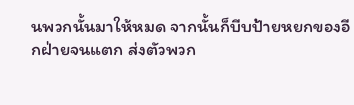นพวกนั้นมาให้หมด จากนั้นก็บีบป้ายหยกของอีกฝ่ายจนแตก ส่งตัวพวก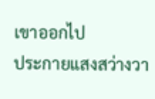เขาออกไป
ประกายแสงสว่างวา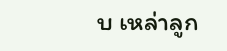บ เหล่าลูก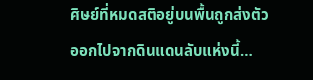ศิษย์ที่หมดสติอยู่บนพื้นถูกส่งตัวออกไปจากดินแดนลับแห่งนี้…